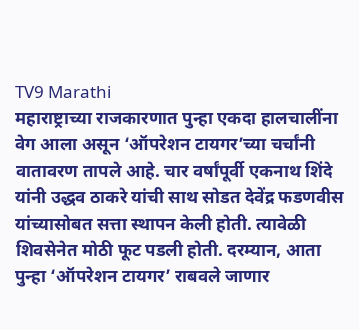TV9 Marathi
महाराष्ट्राच्या राजकारणात पुन्हा एकदा हालचालींना वेग आला असून ‘ऑपरेशन टायगर’च्या चर्चांनी वातावरण तापले आहे. चार वर्षांपूर्वी एकनाथ शिंदे यांनी उद्धव ठाकरे यांची साथ सोडत देवेंद्र फडणवीस यांच्यासोबत सत्ता स्थापन केली होती. त्यावेळी शिवसेनेत मोठी फूट पडली होती. दरम्यान, आता पुन्हा ‘ऑपरेशन टायगर’ राबवले जाणार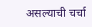असल्याची चर्चा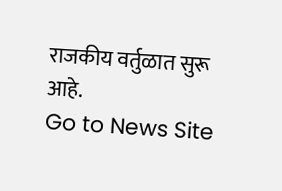राजकीय वर्तुळात सुरू आहे.
Go to News Site